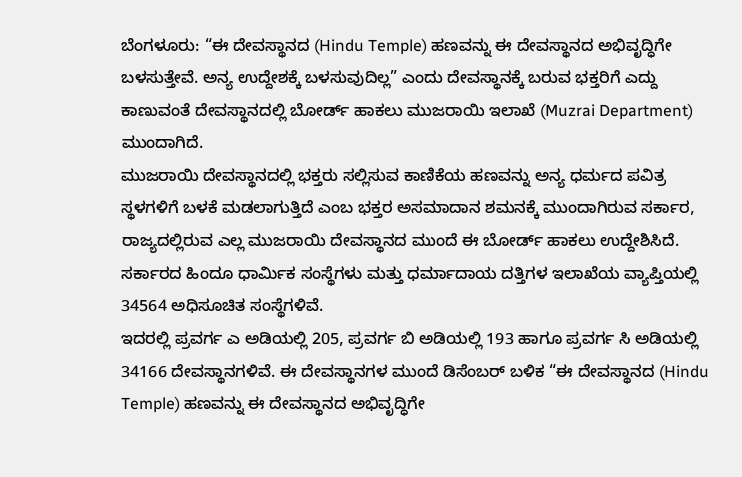ಬೆಂಗಳೂರು: “ಈ ದೇವಸ್ಥಾನದ (Hindu Temple) ಹಣವನ್ನು ಈ ದೇವಸ್ಥಾನದ ಅಭಿವೃದ್ಧಿಗೇ ಬಳಸುತ್ತೇವೆ. ಅನ್ಯ ಉದ್ದೇಶಕ್ಕೆ ಬಳಸುವುದಿಲ್ಲ” ಎಂದು ದೇವಸ್ಥಾನಕ್ಕೆ ಬರುವ ಭಕ್ತರಿಗೆ ಎದ್ದು ಕಾಣುವಂತೆ ದೇವಸ್ಥಾನದಲ್ಲಿ ಬೋರ್ಡ್ ಹಾಕಲು ಮುಜರಾಯಿ ಇಲಾಖೆ (Muzrai Department) ಮುಂದಾಗಿದೆ.
ಮುಜರಾಯಿ ದೇವಸ್ಥಾನದಲ್ಲಿ ಭಕ್ತರು ಸಲ್ಲಿಸುವ ಕಾಣಿಕೆಯ ಹಣವನ್ನು ಅನ್ಯ ಧರ್ಮದ ಪವಿತ್ರ ಸ್ಥಳಗಳಿಗೆ ಬಳಕೆ ಮಡಲಾಗುತ್ತಿದೆ ಎಂಬ ಭಕ್ತರ ಅಸಮಾದಾನ ಶಮನಕ್ಕೆ ಮುಂದಾಗಿರುವ ಸರ್ಕಾರ, ರಾಜ್ಯದಲ್ಲಿರುವ ಎಲ್ಲ ಮುಜರಾಯಿ ದೇವಸ್ಥಾನದ ಮುಂದೆ ಈ ಬೋರ್ಡ್ ಹಾಕಲು ಉದ್ದೇಶಿಸಿದೆ. ಸರ್ಕಾರದ ಹಿಂದೂ ಧಾರ್ಮಿಕ ಸಂಸ್ಥೆಗಳು ಮತ್ತು ಧರ್ಮಾದಾಯ ದತ್ತಿಗಳ ಇಲಾಖೆಯ ವ್ಯಾಪ್ತಿಯಲ್ಲಿ 34564 ಅಧಿಸೂಚಿತ ಸಂಸ್ಥೆಗಳಿವೆ.
ಇದರಲ್ಲಿ ಪ್ರವರ್ಗ ಎ ಅಡಿಯಲ್ಲಿ 205, ಪ್ರವರ್ಗ ಬಿ ಅಡಿಯಲ್ಲಿ 193 ಹಾಗೂ ಪ್ರವರ್ಗ ಸಿ ಅಡಿಯಲ್ಲಿ 34166 ದೇವಸ್ಥಾನಗಳಿವೆ. ಈ ದೇವಸ್ಥಾನಗಳ ಮುಂದೆ ಡಿಸೆಂಬರ್ ಬಳಿಕ “ಈ ದೇವಸ್ಥಾನದ (Hindu Temple) ಹಣವನ್ನು ಈ ದೇವಸ್ಥಾನದ ಅಭಿವೃದ್ಧಿಗೇ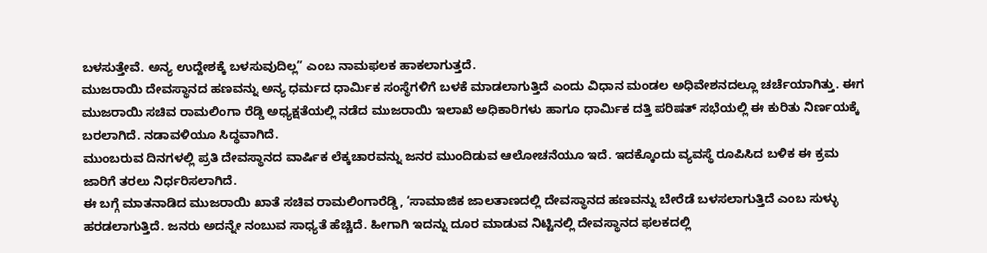ಬಳಸುತ್ತೇವೆ. ಅನ್ಯ ಉದ್ದೇಶಕ್ಕೆ ಬಳಸುವುದಿಲ್ಲ” ಎಂಬ ನಾಮಫಲಕ ಹಾಕಲಾಗುತ್ತದೆ.
ಮುಜರಾಯಿ ದೇವಸ್ಥಾನದ ಹಣವನ್ನು ಅನ್ಯ ಧರ್ಮದ ಧಾರ್ಮಿಕ ಸಂಸ್ಥೆಗಳಿಗೆ ಬಳಕೆ ಮಾಡಲಾಗುತ್ತಿದೆ ಎಂದು ವಿಧಾನ ಮಂಡಲ ಅಧಿವೇಶನದಲ್ಲೂ ಚರ್ಚೆಯಾಗಿತ್ತು. ಈಗ ಮುಜರಾಯಿ ಸಚಿವ ರಾಮಲಿಂಗಾ ರೆಡ್ಡಿ ಅಧ್ಯಕ್ಷತೆಯಲ್ಲಿ ನಡೆದ ಮುಜರಾಯಿ ಇಲಾಖೆ ಅಧಿಕಾರಿಗಳು ಹಾಗೂ ಧಾರ್ಮಿಕ ದತ್ತಿ ಪರಿಷತ್ ಸಭೆಯಲ್ಲಿ ಈ ಕುರಿತು ನಿರ್ಣಯಕ್ಕೆ ಬರಲಾಗಿದೆ. ನಡಾವಳಿಯೂ ಸಿದ್ಧವಾಗಿದೆ.
ಮುಂಬರುವ ದಿನಗಳಲ್ಲಿ ಪ್ರತಿ ದೇವಸ್ಥಾನದ ವಾರ್ಷಿಕ ಲೆಕ್ಕಚಾರವನ್ನು ಜನರ ಮುಂದಿಡುವ ಆಲೋಚನೆಯೂ ಇದೆ. ಇದಕ್ಕೊಂದು ವ್ಯವಸ್ಥೆ ರೂಪಿಸಿದ ಬಳಿಕ ಈ ಕ್ರಮ ಜಾರಿಗೆ ತರಲು ನಿರ್ಧರಿಸಲಾಗಿದೆ.
ಈ ಬಗ್ಗೆ ಮಾತನಾಡಿದ ಮುಜರಾಯಿ ಖಾತೆ ಸಚಿವ ರಾಮಲಿಂಗಾರೆಡ್ಡಿ, ‘ಸಾಮಾಜಿಕ ಜಾಲತಾಣದಲ್ಲಿ ದೇವಸ್ಥಾನದ ಹಣವನ್ನು ಬೇರೆಡೆ ಬಳಸಲಾಗುತ್ತಿದೆ ಎಂಬ ಸುಳ್ಳು ಹರಡಲಾಗುತ್ತಿದೆ. ಜನರು ಅದನ್ನೇ ನಂಬುವ ಸಾಧ್ಯತೆ ಹೆಚ್ಚಿದೆ. ಹೀಗಾಗಿ ಇದನ್ನು ದೂರ ಮಾಡುವ ನಿಟ್ಟಿನಲ್ಲಿ ದೇವಸ್ಥಾನದ ಫಲಕದಲ್ಲಿ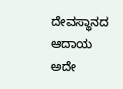ದೇವಸ್ಥಾನದ ಆದಾಯ ಅದೇ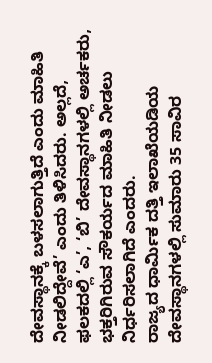ದೇವಸ್ಥಾನಕ್ಕೆ ಬಳಸಲಾಗುತ್ತಿದೆ ಎಂದು ಮಾಹಿತಿ ನೀಡಲಿದ್ದೇವೆ’ ಎಂದು ತಿಳಿಸಿದರು. ಅಲ್ಲದೆ, ಫಲಕದಲ್ಲಿ ‘ಎ’, ‘ಬಿ’ ದೇವಸ್ಥಾನಗಳಲ್ಲಿ ಅರ್ಚಕರು, ಭಕ್ತರಿಗಿರುವ ಸೌಕರ್ಯದ ಮಾಹಿತಿ ನೀಡಲು ನಿರ್ಧರಿಸಲಾಗಿದೆ ಎಂದರು.
ರಾಜ್ಯದ ಧಾರ್ಮಿಕ ದತ್ತಿ ಇಲಾಖೆಯಡಿಯ ದೇವಸ್ಥಾನಗಳಲ್ಲಿ ಸುಮಾರು 35 ಸಾವಿರ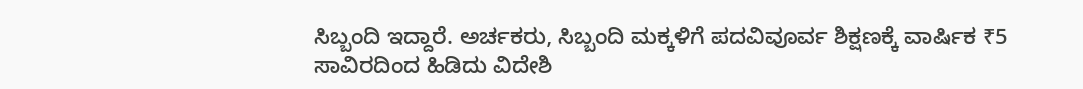ಸಿಬ್ಬಂದಿ ಇದ್ದಾರೆ. ಅರ್ಚಕರು, ಸಿಬ್ಬಂದಿ ಮಕ್ಕಳಿಗೆ ಪದವಿವೂರ್ವ ಶಿಕ್ಷಣಕ್ಕೆ ವಾರ್ಷಿಕ ₹5 ಸಾವಿರದಿಂದ ಹಿಡಿದು ವಿದೇಶಿ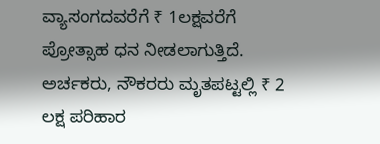ವ್ಯಾಸಂಗದವರೆಗೆ ₹ 1ಲಕ್ಷವರೆಗೆ ಪ್ರೋತ್ಸಾಹ ಧನ ನೀಡಲಾಗುತ್ತಿದೆ. ಅರ್ಚಕರು, ನೌಕರರು ಮೃತಪಟ್ಟಲ್ಲಿ ₹ 2 ಲಕ್ಷ ಪರಿಹಾರ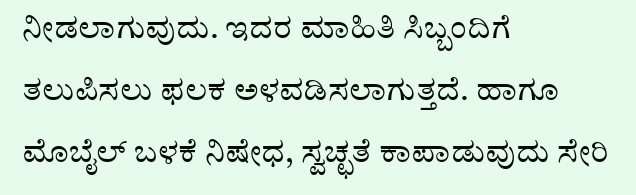ನೀಡಲಾಗುವುದು. ಇದರ ಮಾಹಿತಿ ಸಿಬ್ಬಂದಿಗೆ ತಲುಪಿಸಲು ಫಲಕ ಅಳವಡಿಸಲಾಗುತ್ತದೆ. ಹಾಗೂ ಮೊಬೈಲ್ ಬಳಕೆ ನಿಷೇಧ, ಸ್ವಚ್ಛತೆ ಕಾಪಾಡುವುದು ಸೇರಿ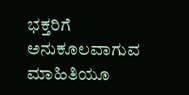ಭಕ್ತರಿಗೆ ಅನುಕೂಲವಾಗುವ ಮಾಹಿತಿಯೂ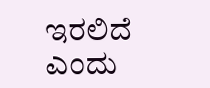ಇರಲಿದೆ ಎಂದು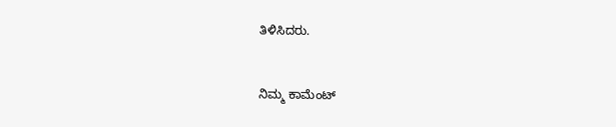ತಿಳಿಸಿದರು.


ನಿಮ್ಮ ಕಾಮೆಂಟ್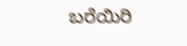ಬರೆಯಿರಿ